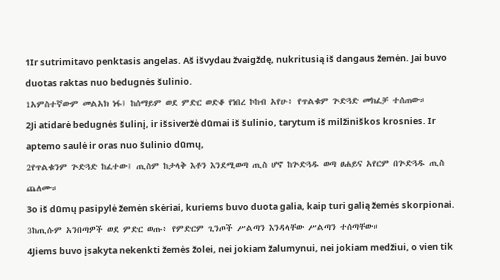1Ir sutrimitavo penktasis angelas. Aš išvydau žvaigždę, nukritusią iš dangaus žemėn. Jai buvo duotas raktas nuo bedugnės šulinio.
1አምስተኛውም መልአክ ነፋ፤ ከሰማይም ወደ ምድር ወድቆ የነበረ ኮከብ አየሁ፥ የጥልቁም ጕድጓድ መክፈቻ ተሰጠው።
2Ji atidarė bedugnės šulinį, ir išsiveržė dūmai iš šulinio, tarytum iš milžiniškos krosnies. Ir aptemo saulė ir oras nuo šulinio dūmų,
2የጥልቁንም ጕድጓድ ከፈተው፤ ጢስም ከታላቅ እቶን እንደሚወጣ ጢስ ሆኖ ከጕድጓዱ ወጣ ፀሐይና አየርም በጕድጓዱ ጢስ ጨለሙ።
3o iš dūmų pasipylė žemėn skėriai, kuriems buvo duota galia, kaip turi galią žemės skorpionai.
3ከጢሱም አንበጣዎች ወደ ምድር ወጡ፥ የምድርም ጊንጦች ሥልጣን እንዳላቸው ሥልጣን ተሰጣቸው።
4Jiems buvo įsakyta nekenkti žemės žolei, nei jokiam žalumynui, nei jokiam medžiui, o vien tik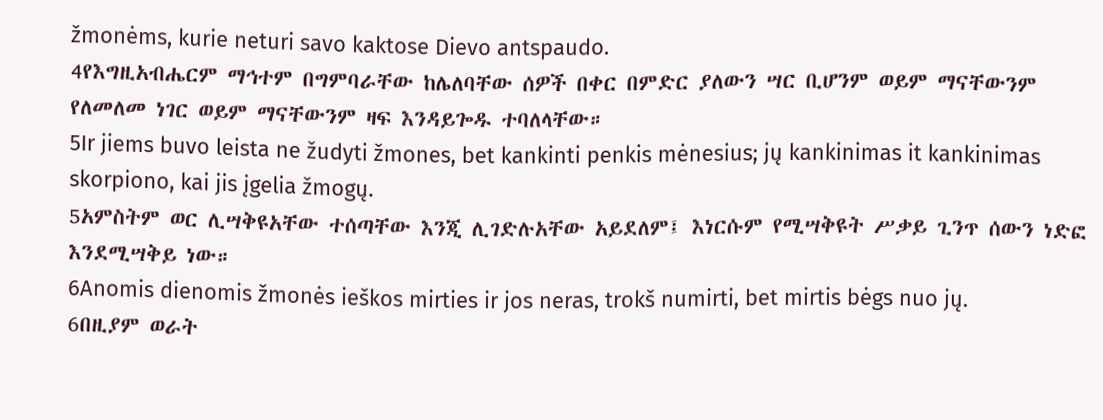žmonėms, kurie neturi savo kaktose Dievo antspaudo.
4የእግዚአብሔርም ማኅተም በግምባራቸው ከሌለባቸው ሰዎች በቀር በምድር ያለውን ሣር ቢሆንም ወይም ማናቸውንም የለመለመ ነገር ወይም ማናቸውንም ዛፍ እንዳይጐዱ ተባለላቸው።
5Ir jiems buvo leista ne žudyti žmones, bet kankinti penkis mėnesius; jų kankinimas it kankinimas skorpiono, kai jis įgelia žmogų.
5አምስትም ወር ሊሣቅዩአቸው ተሰጣቸው እንጂ ሊገድሉአቸው አይደለም፤ እነርሱም የሚሣቅዩት ሥቃይ ጊንጥ ሰውን ነድፎ እንደሚሣቅይ ነው።
6Anomis dienomis žmonės ieškos mirties ir jos neras, trokš numirti, bet mirtis bėgs nuo jų.
6በዚያም ወራት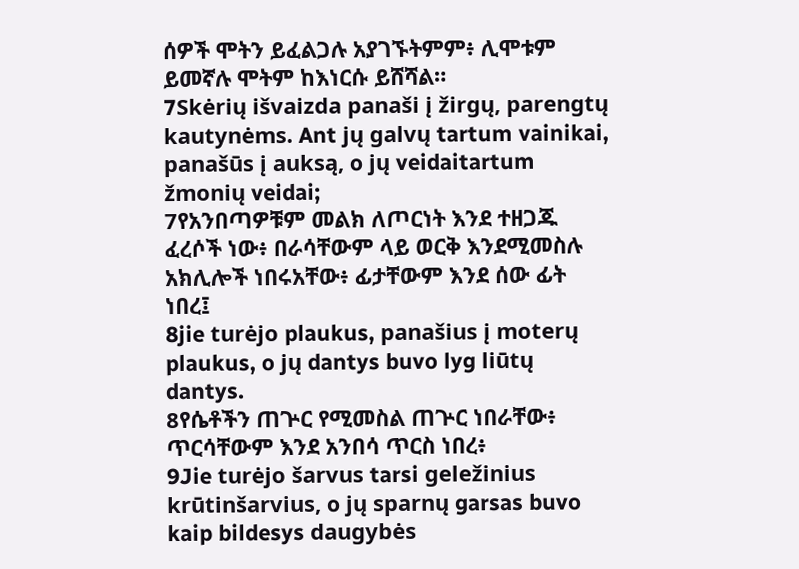ሰዎች ሞትን ይፈልጋሉ አያገኙትምም፥ ሊሞቱም ይመኛሉ ሞትም ከእነርሱ ይሸሻል።
7Skėrių išvaizda panaši į žirgų, parengtų kautynėms. Ant jų galvų tartum vainikai, panašūs į auksą, o jų veidaitartum žmonių veidai;
7የአንበጣዎቹም መልክ ለጦርነት እንደ ተዘጋጁ ፈረሶች ነው፥ በራሳቸውም ላይ ወርቅ እንደሚመስሉ አክሊሎች ነበሩአቸው፥ ፊታቸውም እንደ ሰው ፊት ነበረ፤
8jie turėjo plaukus, panašius į moterų plaukus, o jų dantys buvo lyg liūtų dantys.
8የሴቶችን ጠጕር የሚመስል ጠጕር ነበራቸው፥ ጥርሳቸውም እንደ አንበሳ ጥርስ ነበረ፥
9Jie turėjo šarvus tarsi geležinius krūtinšarvius, o jų sparnų garsas buvo kaip bildesys daugybės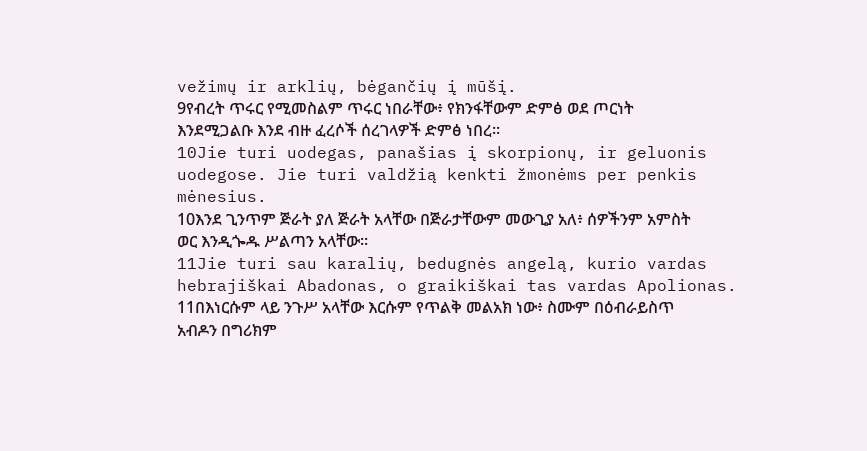vežimų ir arklių, bėgančių į mūšį.
9የብረት ጥሩር የሚመስልም ጥሩር ነበራቸው፥ የክንፋቸውም ድምፅ ወደ ጦርነት እንደሚጋልቡ እንደ ብዙ ፈረሶች ሰረገላዎች ድምፅ ነበረ።
10Jie turi uodegas, panašias į skorpionų, ir geluonis uodegose. Jie turi valdžią kenkti žmonėms per penkis mėnesius.
10እንደ ጊንጥም ጅራት ያለ ጅራት አላቸው በጅራታቸውም መውጊያ አለ፥ ሰዎችንም አምስት ወር እንዲጐዱ ሥልጣን አላቸው።
11Jie turi sau karalių, bedugnės angelą, kurio vardas hebrajiškai Abadonas, o graikiškai tas vardas Apolionas.
11በእነርሱም ላይ ንጉሥ አላቸው እርሱም የጥልቅ መልአክ ነው፥ ስሙም በዕብራይስጥ አብዶን በግሪክም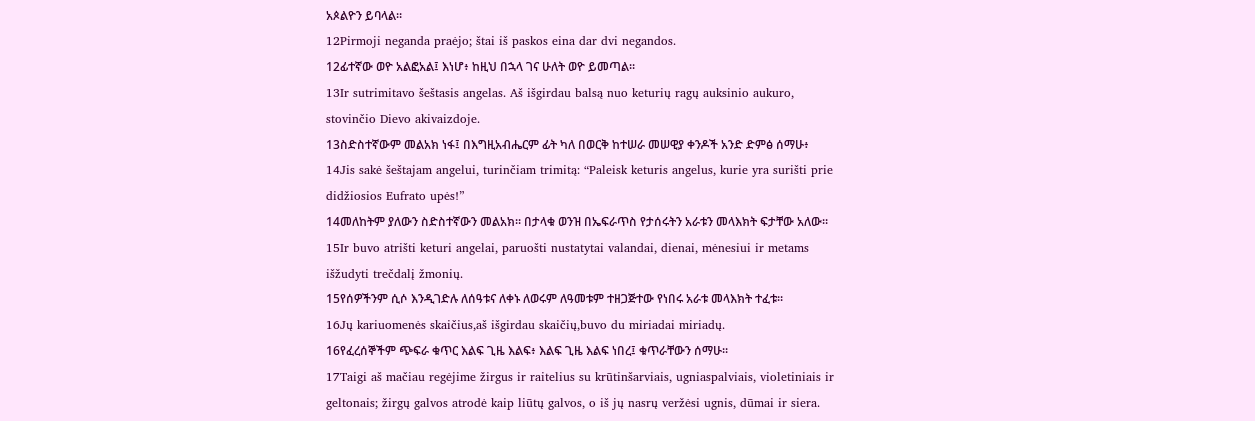አጶልዮን ይባላል።
12Pirmoji neganda praėjo; štai iš paskos eina dar dvi negandos.
12ፊተኛው ወዮ አልፎአል፤ እነሆ፥ ከዚህ በኋላ ገና ሁለት ወዮ ይመጣል።
13Ir sutrimitavo šeštasis angelas. Aš išgirdau balsą nuo keturių ragų auksinio aukuro, stovinčio Dievo akivaizdoje.
13ስድስተኛውም መልአክ ነፋ፤ በእግዚአብሔርም ፊት ካለ በወርቅ ከተሠራ መሠዊያ ቀንዶች አንድ ድምፅ ሰማሁ፥
14Jis sakė šeštajam angelui, turinčiam trimitą: “Paleisk keturis angelus, kurie yra surišti prie didžiosios Eufrato upės!”
14መለከትም ያለውን ስድስተኛውን መልአክ። በታላቁ ወንዝ በኤፍራጥስ የታሰሩትን አራቱን መላእክት ፍታቸው አለው።
15Ir buvo atrišti keturi angelai, paruošti nustatytai valandai, dienai, mėnesiui ir metams išžudyti trečdalį žmonių.
15የሰዎችንም ሲሶ እንዲገድሉ ለሰዓቱና ለቀኑ ለወሩም ለዓመቱም ተዘጋጅተው የነበሩ አራቱ መላእክት ተፈቱ።
16Jų kariuomenės skaičius,aš išgirdau skaičių,buvo du miriadai miriadų.
16የፈረሰኞችም ጭፍራ ቁጥር እልፍ ጊዜ እልፍ፥ እልፍ ጊዜ እልፍ ነበረ፤ ቁጥራቸውን ሰማሁ።
17Taigi aš mačiau regėjime žirgus ir raitelius su krūtinšarviais, ugniaspalviais, violetiniais ir geltonais; žirgų galvos atrodė kaip liūtų galvos, o iš jų nasrų veržėsi ugnis, dūmai ir siera.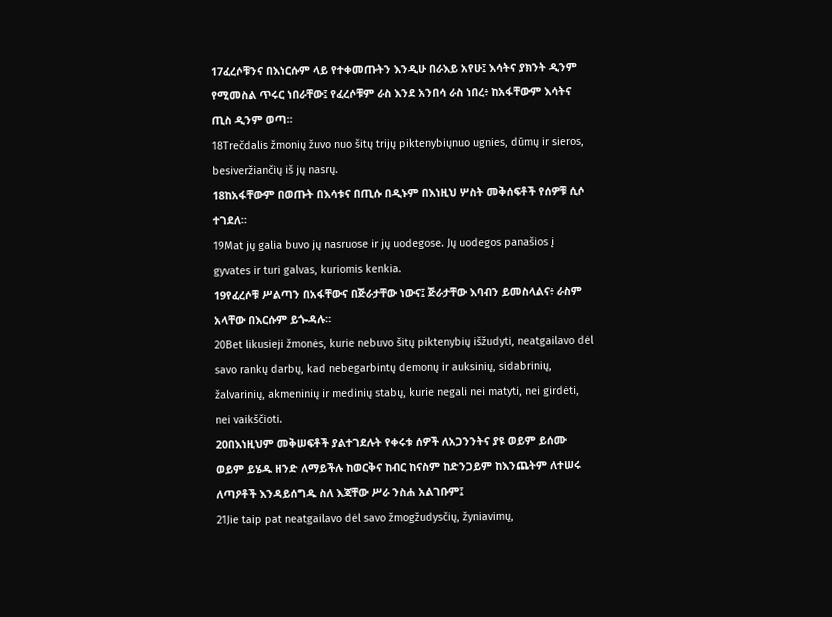17ፈረሶቹንና በእነርሱም ላይ የተቀመጡትን እንዲሁ በራእይ አየሁ፤ እሳትና ያክንት ዲንም የሚመስል ጥሩር ነበራቸው፤ የፈረሶቹም ራስ እንደ አንበሳ ራስ ነበረ፥ ከአፋቸውም እሳትና ጢስ ዲንም ወጣ።
18Trečdalis žmonių žuvo nuo šitų trijų piktenybiųnuo ugnies, dūmų ir sieros, besiveržiančių iš jų nasrų.
18ከአፋቸውም በወጡት በእሳቱና በጢሱ በዲኑም በእነዚህ ሦስት መቅሰፍቶች የሰዎቹ ሲሶ ተገደለ።
19Mat jų galia buvo jų nasruose ir jų uodegose. Jų uodegos panašios į gyvates ir turi galvas, kuriomis kenkia.
19የፈረሶቹ ሥልጣን በአፋቸውና በጅራታቸው ነውና፤ ጅራታቸው እባብን ይመስላልና፥ ራስም አላቸው በእርሱም ይጐዳሉ።
20Bet likusieji žmonės, kurie nebuvo šitų piktenybių išžudyti, neatgailavo dėl savo rankų darbų, kad nebegarbintų demonų ir auksinių, sidabrinių, žalvarinių, akmeninių ir medinių stabų, kurie negali nei matyti, nei girdėti, nei vaikščioti.
20በእነዚህም መቅሠፍቶች ያልተገደሉት የቀሩቱ ሰዎች ለአጋንንትና ያዩ ወይም ይሰሙ ወይም ይሄዱ ዘንድ ለማይችሉ ከወርቅና ከብር ከናስም ከድንጋይም ከእንጨትም ለተሠሩ ለጣዖቶች እንዳይሰግዱ ስለ እጃቸው ሥራ ንስሐ አልገቡም፤
21Jie taip pat neatgailavo dėl savo žmogžudysčių, žyniavimų,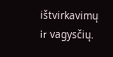ištvirkavimų ir vagysčių.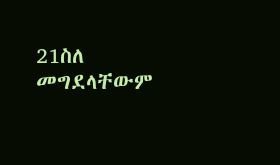21ስለ መግደላቸውም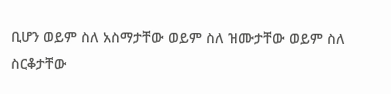ቢሆን ወይም ስለ አስማታቸው ወይም ስለ ዝሙታቸው ወይም ስለ ስርቆታቸው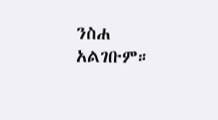ንስሐ አልገቡም።